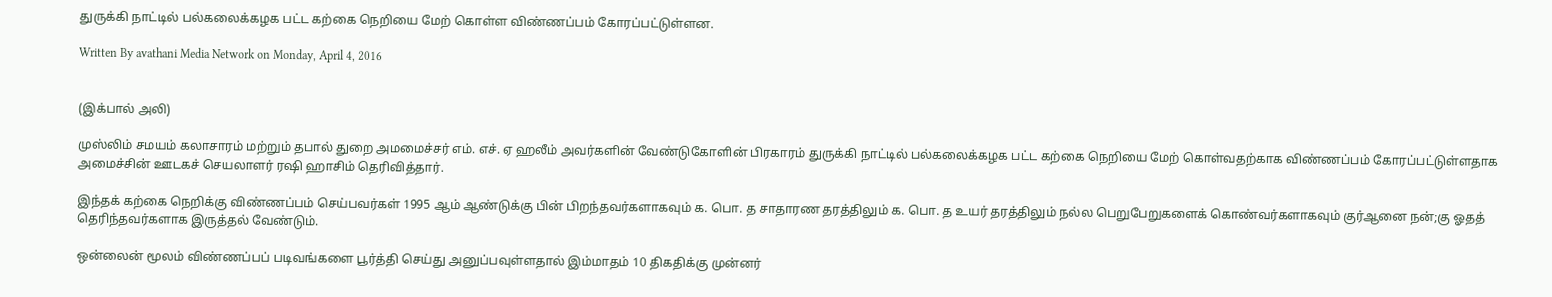துருக்கி நாட்டில் பல்கலைக்கழக பட்ட கற்கை நெறியை மேற் கொள்ள விண்ணப்பம் கோரப்பட்டுள்ளன.

Written By avathani Media Network on Monday, April 4, 2016


(இக்பால் அலி)

முஸ்லிம் சமயம் கலாசாரம் மற்றும் தபால் துறை அமமைச்சர் எம். எச். ஏ ஹலீம் அவர்களின் வேண்டுகோளின் பிரகாரம் துருக்கி நாட்டில் பல்கலைக்கழக பட்ட கற்கை நெறியை மேற் கொள்வதற்காக விண்ணப்பம் கோரப்பட்டுள்ளதாக அமைச்சின் ஊடகச் செயலாளர் ரஷி ஹாசிம் தெரிவித்தார்.

இந்தக் கற்கை நெறிக்கு விண்ணப்பம் செய்பவர்கள் 1995 ஆம் ஆண்டுக்கு பின் பிறந்தவர்களாகவும் க. பொ. த சாதாரண தரத்திலும் க. பொ. த உயர் தரத்திலும் நல்ல பெறுபேறுகளைக் கொண்வர்களாகவும் குர்ஆனை நன்;கு ஓதத் தெரிந்தவர்களாக இருத்தல் வேண்டும்.

ஒன்லைன் மூலம் விண்ணப்பப் படிவங்களை பூர்த்தி செய்து அனுப்பவுள்ளதால் இம்மாதம் 10 திகதிக்கு முன்னர்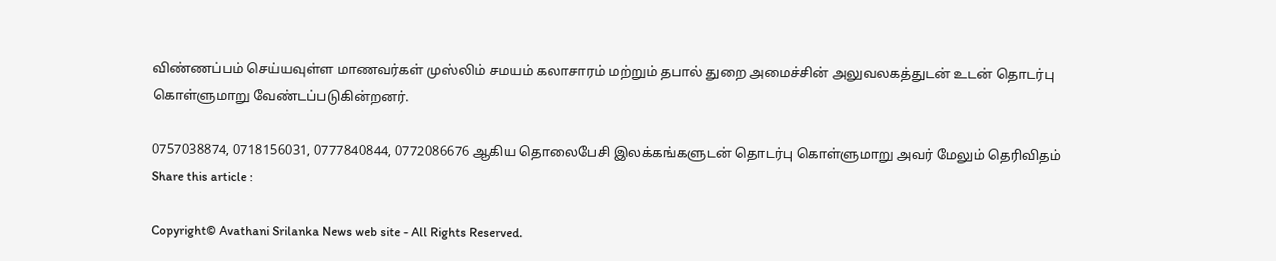விண்ணப்பம் செய்யவுள்ள மாணவர்கள் முஸ்லிம் சமயம் கலாசாரம் மற்றும் தபால் துறை அமைச்சின் அலுவலகத்துடன் உடன் தொடர்பு கொள்ளுமாறு வேண்டப்படுகின்றனர்.

0757038874, 0718156031, 0777840844, 0772086676 ஆகிய தொலைபேசி இலக்கங்களுடன் தொடர்பு கொள்ளுமாறு அவர் மேலும் தெரிவிதம்
Share this article :

Copyright© Avathani Srilanka News web site - All Rights Reserved.